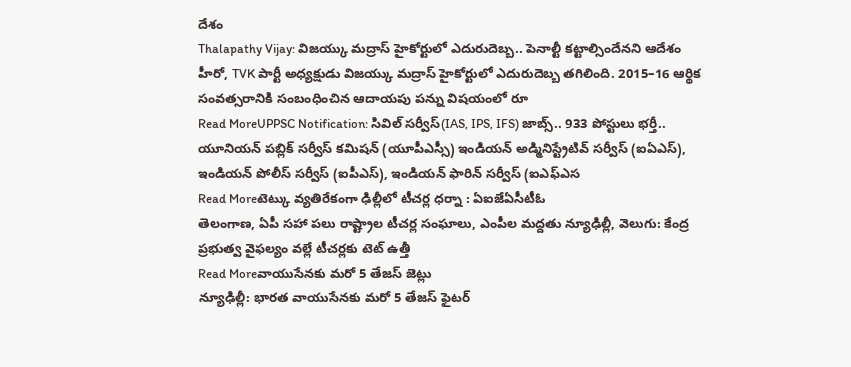దేశం
Thalapathy Vijay: విజయ్కు మద్రాస్ హైకోర్టులో ఎదురుదెబ్బ.. పెనాల్టీ కట్టాల్సిందేనని ఆదేశం
హీరో, TVK పార్టీ అధ్యక్షుడు విజయ్కు మద్రాస్ హైకోర్టులో ఎదురుదెబ్బ తగిలింది. 2015–16 ఆర్థిక సంవత్సరానికి సంబంధించిన ఆదాయపు పన్ను విషయంలో రూ
Read MoreUPPSC Notification: సివిల్ సర్వీస్(IAS, IPS, IFS) జాబ్స్.. 933 పోస్టులు భర్తీ..
యూనియన్ పబ్లిక్ సర్వీస్ కమిషన్ (యూపీఎస్సీ) ఇండియన్ అడ్మినిస్ట్రేటివ్ సర్వీస్ (ఐఏఎస్), ఇండియన్ పోలీస్ సర్వీస్ (ఐపీఎస్), ఇండియన్ ఫారిన్ సర్వీస్ (ఐఎఫ్ఎస
Read Moreటెట్కు వ్యతిరేకంగా ఢిల్లీలో టీచర్ల ధర్నా : ఏఐజేఏసీటీఓ
తెలంగాణ, ఏపీ సహా పలు రాష్ట్రాల టీచర్ల సంఘాలు, ఎంపీల మద్దతు న్యూఢిల్లీ, వెలుగు: కేంద్ర ప్రభుత్వ వైఫల్యం వల్లే టీచర్లకు టెట్ ఉత్తీ
Read Moreవాయుసేనకు మరో 5 తేజస్ జెట్లు
న్యూఢిల్లీ: భారత వాయుసేనకు మరో 5 తేజస్ ఫైటర్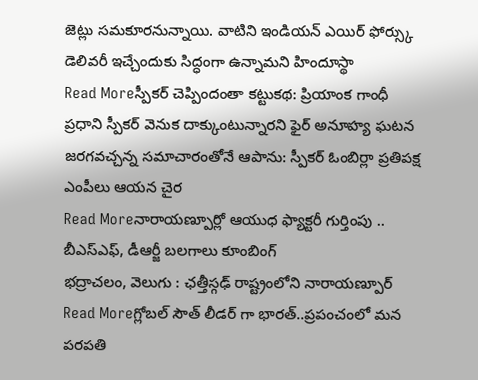జెట్లు సమకూరనున్నాయి. వాటిని ఇండియన్ ఎయిర్ ఫోర్స్కు డెలివరీ ఇచ్చేందుకు సిద్ధంగా ఉన్నామని హిందూస్థా
Read Moreస్పీకర్ చెప్పిందంతా కట్టుకథ: ప్రియాంక గాంధీ
ప్రధాని స్పీకర్ వెనుక దాక్కుంటున్నారని ఫైర్ అనూహ్య ఘటన జరగవచ్చన్న సమాచారంతోనే ఆపాను: స్పీకర్ ఓంబిర్లా ప్రతిపక్ష ఎంపీలు ఆయన చైర
Read Moreనారాయణ్పూర్లో ఆయుధ ఫ్యాక్టరీ గుర్తింపు .. బీఎస్ఎఫ్, డీఆర్జీ బలగాలు కూంబింగ్
భద్రాచలం, వెలుగు : ఛత్తీస్గఢ్ రాష్ట్రంలోని నారాయణ్పూర్
Read Moreగ్లోబల్ సౌత్ లీడర్ గా భారత్..ప్రపంచంలో మన పరపతి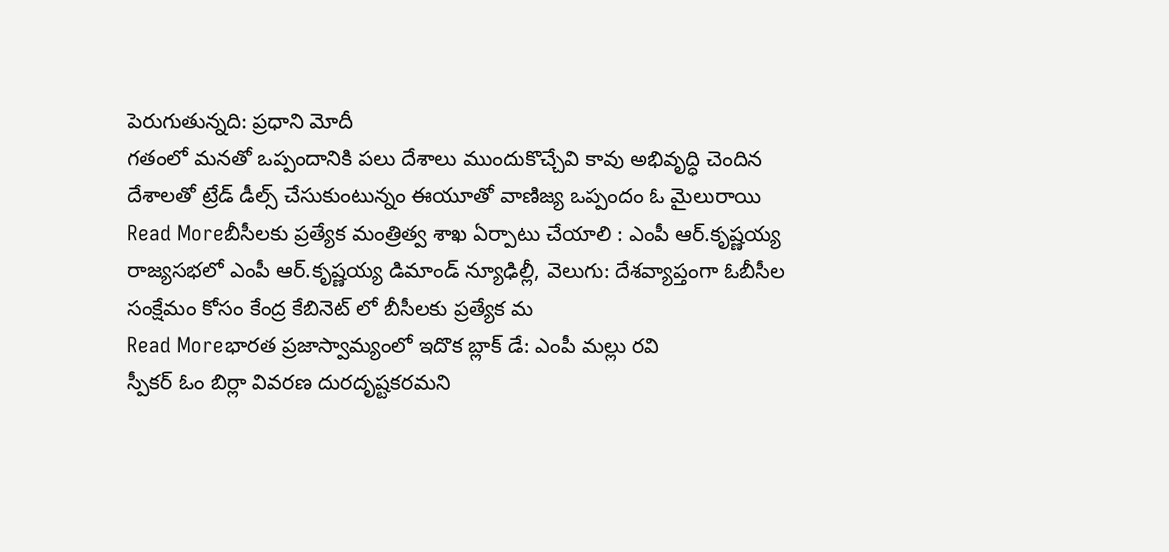పెరుగుతున్నది: ప్రధాని మోదీ
గతంలో మనతో ఒప్పందానికి పలు దేశాలు ముందుకొచ్చేవి కావు అభివృద్ధి చెందిన దేశాలతో ట్రేడ్ డీల్స్ చేసుకుంటున్నం ఈయూతో వాణిజ్య ఒప్పందం ఓ మైలురాయి
Read Moreబీసీలకు ప్రత్యేక మంత్రిత్వ శాఖ ఏర్పాటు చేయాలి : ఎంపీ ఆర్.కృష్ణయ్య
రాజ్యసభలో ఎంపీ ఆర్.కృష్ణయ్య డిమాండ్ న్యూఢిల్లీ, వెలుగు: దేశవ్యాప్తంగా ఓబీసీల సంక్షేమం కోసం కేంద్ర కేబినెట్ లో బీసీలకు ప్రత్యేక మ
Read Moreభారత ప్రజాస్వామ్యంలో ఇదొక బ్లాక్ డే: ఎంపీ మల్లు రవి
స్పీకర్ ఓం బిర్లా వివరణ దురదృష్టకరమని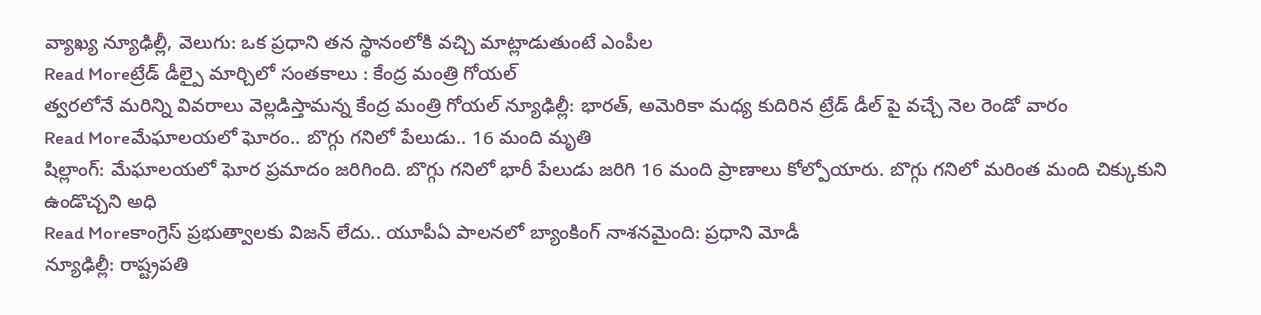వ్యాఖ్య న్యూఢిల్లీ, వెలుగు: ఒక ప్రధాని తన స్థానంలోకి వచ్చి మాట్లాడుతుంటే ఎంపీల
Read Moreట్రేడ్ డీల్పై మార్చిలో సంతకాలు : కేంద్ర మంత్రి గోయల్
త్వరలోనే మరిన్ని వివరాలు వెల్లడిస్తామన్న కేంద్ర మంత్రి గోయల్ న్యూఢిల్లీ: భారత్, అమెరికా మధ్య కుదిరిన ట్రేడ్ డీల్ పై వచ్చే నెల రెండో వారం
Read Moreమేఘాలయలో ఘోరం.. బొగ్గు గనిలో పేలుడు.. 16 మంది మృతి
షిల్లాంగ్: మేఘాలయలో ఘోర ప్రమాదం జరిగింది. బొగ్గు గనిలో భారీ పేలుడు జరిగి 16 మంది ప్రాణాలు కోల్పోయారు. బొగ్గు గనిలో మరింత మంది చిక్కుకుని ఉండొచ్చని అధి
Read Moreకాంగ్రెస్ ప్రభుత్వాలకు విజన్ లేదు.. యూపీఏ పాలనలో బ్యాంకింగ్ నాశనమైంది: ప్రధాని మోడీ
న్యూఢిల్లీ: రాష్ట్రపతి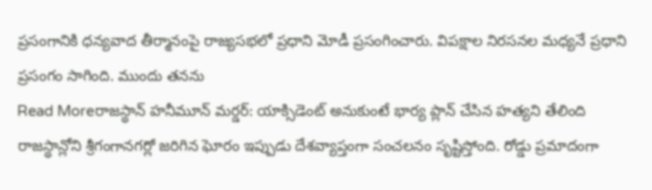ప్రసంగానికి ధన్యవాద తీర్మానంపై రాజ్యసభలో ప్రధాని మోడీ ప్రసంగించారు. విపక్షాల నిరసనల మధ్యనే ప్రధాని ప్రసంగం సాగింది. ముందు తనను
Read Moreరాజస్థాన్ హనీమూన్ మర్డర్: యాక్సిడెంట్ అనుకుంటే భార్య ప్లాన్ చేసిన హత్యని తేలింది
రాజస్థాన్లోని శ్రీగంగానగర్లో జరిగిన ఘోరం ఇప్పుడు దేశవ్యాప్తంగా సంచలనం సృష్టిస్తోంది. రోడ్డు ప్రమాదంగా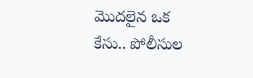మొదలైన ఒక కేసు.. పోలీసుల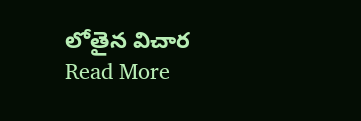లోతైన విచార
Read More